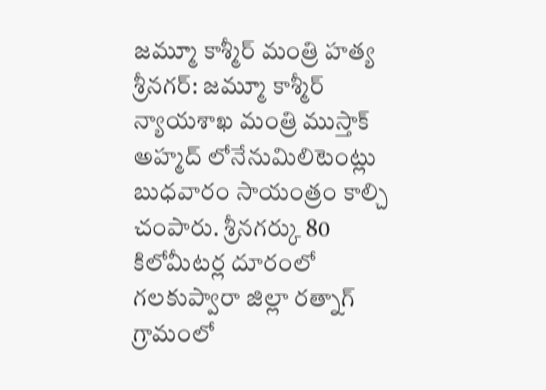జమ్మూ కాశ్మీర్ మంత్రి హత్య
శ్రీనగర్: జమ్మూ కాశ్మీర్ న్యాయశాఖ మంత్రి ముస్తాక్ అహ్మద్ లోనేనుమిలిటెంట్లు బుధవారం సాయంత్రం కాల్చి చంపారు. శ్రీనగర్కు 80 కిలోమీటర్ల దూరంలో గలకుప్వారా జిల్లా రత్నాగ్ గ్రామంలో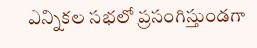ఎన్నికల సభలో ప్రసంగిస్తుండగా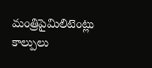మంత్రిపైమిలిటెంట్లు కాల్పులు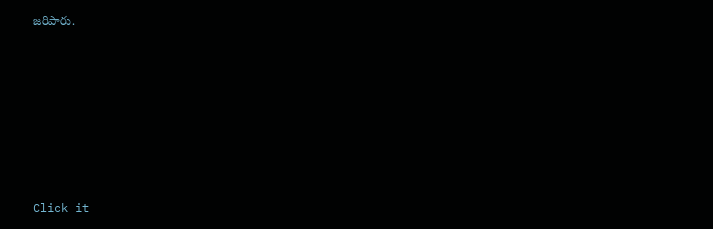జరిపారు.












Click it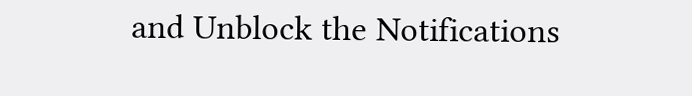and Unblock the Notifications